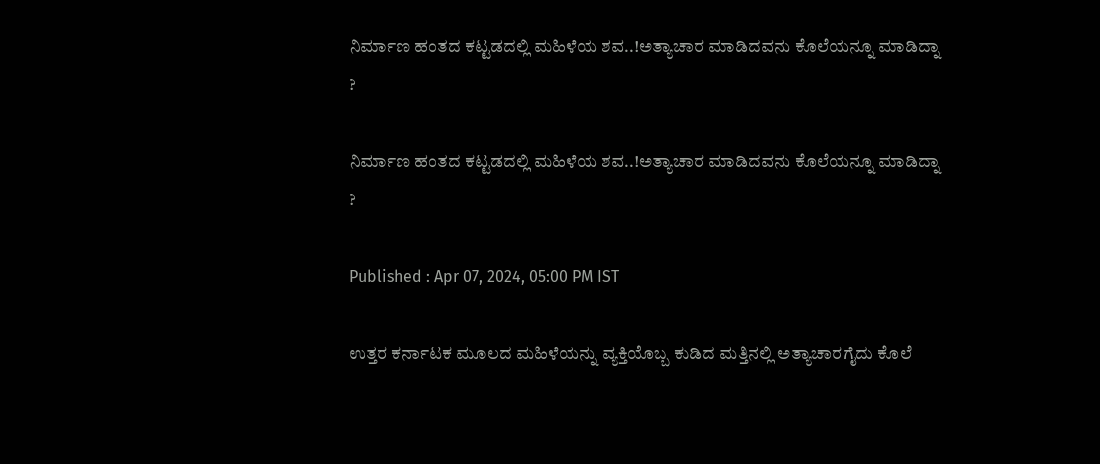ನಿರ್ಮಾಣ ಹಂತದ ಕಟ್ಟಡದಲ್ಲಿ ಮಹಿಳೆಯ ಶವ..!ಅತ್ಯಾಚಾರ ಮಾಡಿದವನು ಕೊಲೆಯನ್ನೂ ಮಾಡಿದ್ನಾ ?

ನಿರ್ಮಾಣ ಹಂತದ ಕಟ್ಟಡದಲ್ಲಿ ಮಹಿಳೆಯ ಶವ..!ಅತ್ಯಾಚಾರ ಮಾಡಿದವನು ಕೊಲೆಯನ್ನೂ ಮಾಡಿದ್ನಾ ?

Published : Apr 07, 2024, 05:00 PM IST

ಉತ್ತರ ಕರ್ನಾಟಕ ಮೂಲದ ಮಹಿಳೆಯನ್ನು ವ್ಯಕ್ತಿಯೊಬ್ಬ ಕುಡಿದ ಮತ್ತಿನಲ್ಲಿ ಅತ್ಯಾಚಾರಗೈದು ಕೊಲೆ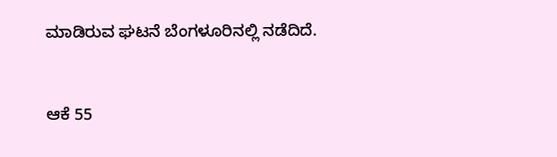ಮಾಡಿರುವ ಘಟನೆ ಬೆಂಗಳೂರಿನಲ್ಲಿ ನಡೆದಿದೆ.


ಆಕೆ 55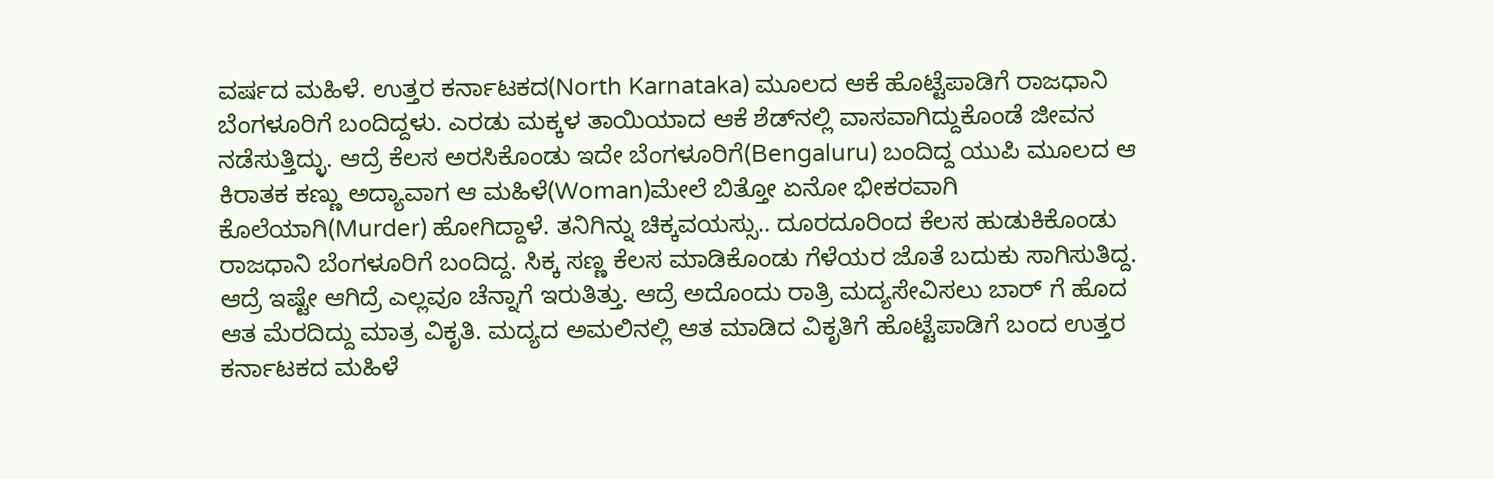ವರ್ಷದ ಮಹಿಳೆ. ಉತ್ತರ ಕರ್ನಾಟಕದ(North Karnataka) ಮೂಲದ ಆಕೆ ಹೊಟ್ಟೆಪಾಡಿಗೆ ರಾಜಧಾನಿ ಬೆಂಗಳೂರಿಗೆ ಬಂದಿದ್ದಳು. ಎರಡು ಮಕ್ಕಳ ತಾಯಿಯಾದ ಆಕೆ ಶೆಡ್‌ನಲ್ಲಿ ವಾಸವಾಗಿದ್ದುಕೊಂಡೆ ಜೀವನ ನಡೆಸುತ್ತಿದ್ಳು. ಆದ್ರೆ ಕೆಲಸ ಅರಸಿಕೊಂಡು ಇದೇ ಬೆಂಗಳೂರಿಗೆ(Bengaluru) ಬಂದಿದ್ದ ಯುಪಿ ಮೂಲದ ಆ ಕಿರಾತಕ ಕಣ್ಣು ಅದ್ಯಾವಾಗ ಆ ಮಹಿಳೆ(Woman)ಮೇಲೆ ಬಿತ್ತೋ ಏನೋ ಭೀಕರವಾಗಿ ಕೊಲೆಯಾಗಿ(Murder) ಹೋಗಿದ್ದಾಳೆ. ತನಿಗಿನ್ನು ಚಿಕ್ಕವಯಸ್ಸು.. ದೂರದೂರಿಂದ ಕೆಲಸ ಹುಡುಕಿಕೊಂಡು ರಾಜಧಾನಿ ಬೆಂಗಳೂರಿಗೆ ಬಂದಿದ್ದ. ಸಿಕ್ಕ ಸಣ್ಣ ಕೆಲಸ ಮಾಡಿಕೊಂಡು ಗೆಳೆಯರ ಜೊತೆ ಬದುಕು ಸಾಗಿಸುತಿದ್ದ. ಆದ್ರೆ ಇಷ್ಟೇ ಆಗಿದ್ರೆ ಎಲ್ಲವೂ ಚೆನ್ನಾಗೆ ಇರುತಿತ್ತು. ಆದ್ರೆ ಅದೊಂದು ರಾತ್ರಿ ಮದ್ಯಸೇವಿಸಲು ಬಾರ್ ಗೆ ಹೊದ ಆತ ಮೆರದಿದ್ದು ಮಾತ್ರ ವಿಕೃತಿ. ಮದ್ಯದ ಅಮಲಿನಲ್ಲಿ ಆತ ಮಾಡಿದ ವಿಕೃತಿಗೆ ಹೊಟ್ಟೆಪಾಡಿಗೆ ಬಂದ ಉತ್ತರ ಕರ್ನಾಟಕದ ಮಹಿಳೆ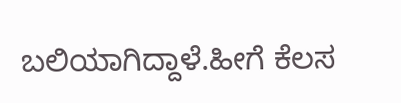ಬಲಿಯಾಗಿದ್ದಾಳೆ.ಹೀಗೆ ಕೆಲಸ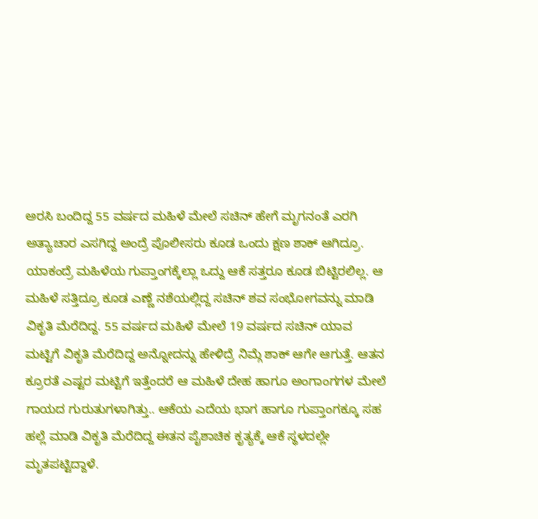ಅರಸಿ ಬಂದಿದ್ದ 55 ವರ್ಷದ ಮಹಿಳೆ ಮೇಲೆ ಸಚಿನ್ ಹೇಗೆ ಮೃಗನಂತೆ ಎರಗಿ ಅತ್ಯಾಚಾರ ಎಸಗಿದ್ದ ಅಂದ್ರೆ ಪೊಲೀಸರು ಕೂಡ ಒಂದು ಕ್ಷಣ ಶಾಕ್ ಆಗಿದ್ರೂ. ಯಾಕಂದ್ರೆ ಮಹಿಳೆಯ ಗುಪ್ತಾಂಗಕ್ಕೆಲ್ಲಾ ಒದ್ದು ಆಕೆ ಸತ್ತರೂ ಕೂಡ ಬಿಟ್ಟಿರಲಿಲ್ಲ. ಆ ಮಹಿಳೆ ಸತ್ತಿದ್ರೂ ಕೂಡ ಎಣ್ಣೆ ನಶೆಯಲ್ಲಿದ್ದ ಸಚಿನ್ ಶವ ಸಂಭೋಗವನ್ನು ಮಾಡಿ ವಿಕೃತಿ ಮೆರೆದಿದ್ದ. 55 ವರ್ಷದ ಮಹಿಳೆ ಮೇಲೆ 19 ವರ್ಷದ ಸಚಿನ್ ಯಾವ ಮಟ್ಟಿಗೆ ವಿಕೃತಿ ಮೆರೆದಿದ್ದ ಅನ್ನೋದನ್ನು ಹೇಳಿದ್ರೆ ನಿಮ್ಗೆ ಶಾಕ್ ಆಗೇ ಆಗುತ್ತೆ. ಆತನ ಕ್ರೂರತೆ ಎಷ್ಟರ ಮಟ್ಟಿಗೆ ಇತ್ತೆಂದರೆ ಆ ಮಹಿಳೆ ದೇಹ ಹಾಗೂ ಅಂಗಾಂಗಗಳ ಮೇಲೆ ಗಾಯದ ಗುರುತುಗಳಾಗಿತ್ತು.. ಆಕೆಯ ಎದೆಯ ಭಾಗ ಹಾಗೂ ಗುಪ್ತಾಂಗಕ್ಕೂ ಸಹ ಹಲ್ಲೆ ಮಾಡಿ ವಿಕೃತಿ ಮೆರೆದಿದ್ದ ಈತನ ಪೈಶಾಚಿಕ ಕೃತ್ಯಕ್ಕೆ ಆಕೆ ಸ್ಥಳದಲ್ಲೇ ಮೃತಪಟ್ಟಿದ್ದಾಳೆ.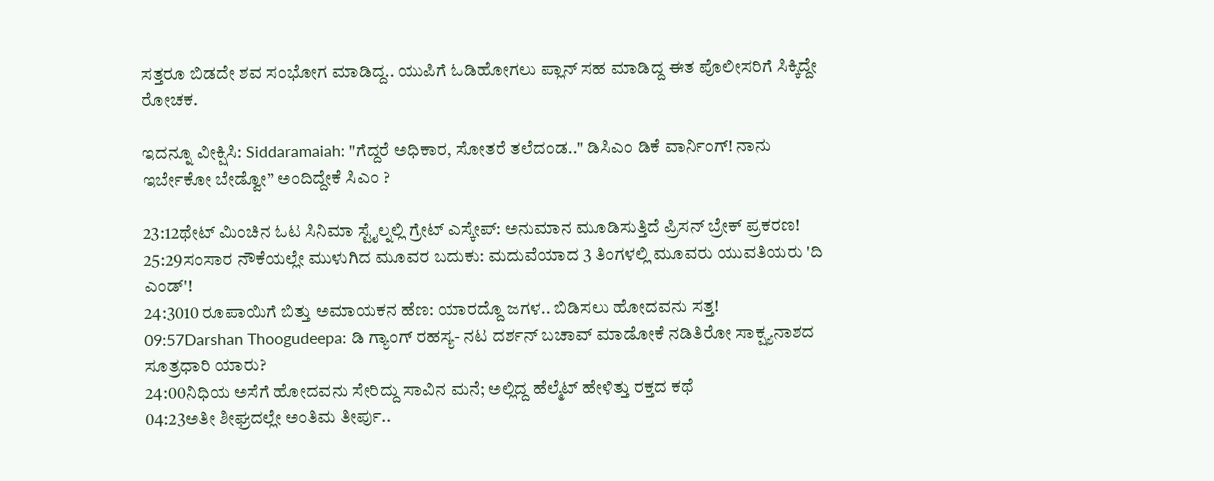ಸತ್ತರೂ ಬಿಡದೇ ಶವ ಸಂಭೋಗ ಮಾಡಿದ್ದ.. ಯುಪಿಗೆ ಓಡಿಹೋಗಲು ಪ್ಲಾನ್ ಸಹ ಮಾಡಿದ್ದ ಈತ ಪೊಲೀಸರಿಗೆ ಸಿಕ್ಕಿದ್ದೇ ರೋಚಕ.

ಇದನ್ನೂ ವೀಕ್ಷಿಸಿ: Siddaramaiah: "ಗೆದ್ದರೆ ಅಧಿಕಾರ, ಸೋತರೆ ತಲೆದಂಡ.." ಡಿಸಿಎಂ ಡಿಕೆ ವಾರ್ನಿಂಗ್! ನಾನು ಇರ್ಬೇಕೋ ಬೇಡ್ವೋ” ಅಂದಿದ್ದೇಕೆ ಸಿಎಂ ?

23:12ಥೇಟ್ ಮಿಂಚಿನ ಓಟ ಸಿನಿಮಾ ಸ್ಟೈಲ್ನಲ್ಲಿ ಗ್ರೇಟ್ ಎಸ್ಕೇಪ್: ಅನುಮಾನ ಮೂಡಿಸುತ್ತಿದೆ ಪ್ರಿಸನ್ ಬ್ರೇಕ್ ಪ್ರಕರಣ!
25:29ಸಂಸಾರ ನೌಕೆಯಲ್ಲೇ ಮುಳುಗಿದ ಮೂವರ ಬದುಕು: ಮದುವೆಯಾದ 3 ತಿಂಗಳಲ್ಲಿ ಮೂವರು ಯುವತಿಯರು 'ದಿ ಎಂಡ್'!
24:3010 ರೂಪಾಯಿಗೆ ಬಿತ್ತು ಅಮಾಯಕನ ಹೆಣ: ಯಾರದ್ದೊ ಜಗಳ.. ಬಿಡಿಸಲು ಹೋದವನು ಸತ್ತ!
09:57Darshan Thoogudeepa: ಡಿ ಗ್ಯಾಂಗ್ ರಹಸ್ಯ- ನಟ ದರ್ಶನ್ ಬಚಾವ್ ಮಾಡೋಕೆ ನಡಿತಿರೋ ಸಾಕ್ಷ್ಯನಾಶದ ಸೂತ್ರಧಾರಿ ಯಾರು?
24:00ನಿಧಿಯ ಅಸೆಗೆ ಹೋದವನು ಸೇರಿದ್ದು ಸಾವಿನ ಮನೆ; ಅಲ್ಲಿದ್ದ ಹೆಲ್ಮೆಟ್ ಹೇಳಿತ್ತು ರಕ್ತದ ಕಥೆ
04:23ಅತೀ ಶೀಘ್ರದಲ್ಲೇ ಅಂತಿಮ ತೀರ್ಪು..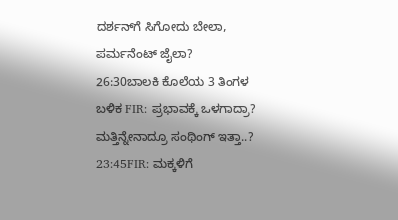ದರ್ಶನ್‌ಗೆ ಸಿಗೋದು ಬೇಲಾ, ಪರ್ಮನೆಂಟ್ ಜೈಲಾ?
26:30ಬಾಲಕಿ ಕೊಲೆಯ 3 ತಿಂಗಳ ಬಳಿಕ FIR: ಪ್ರಭಾವಕ್ಕೆ ಒಳಗಾದ್ರಾ? ಮತ್ತಿನ್ನೇನಾದ್ರೂ ಸಂಥಿಂಗ್ ಇತ್ತಾ..?
23:45FIR: ಮಕ್ಕಳಿಗೆ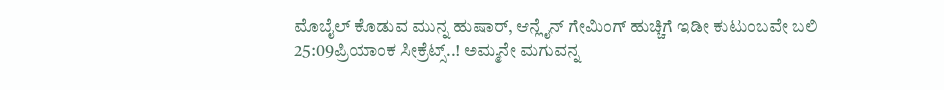ಮೊಬೈಲ್ ಕೊಡುವ ಮುನ್ನ ಹುಷಾರ್, ಆನ್ಲೈನ್ ಗೇಮಿಂಗ್ ಹುಚ್ಚಿಗೆ ಇಡೀ ಕುಟುಂಬವೇ ಬಲಿ
25:09ಪ್ರಿಯಾಂಕ ಸೀಕ್ರೆಟ್ಸ್..! ಅಮ್ಮನೇ ಮಗುವನ್ನ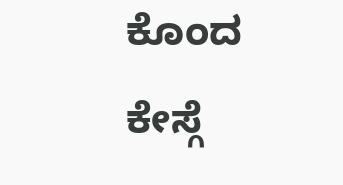ಕೊಂದ ಕೇಸ್ಗೆ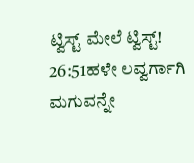ಟ್ವಿಸ್ಟ್ ಮೇಲೆ ಟ್ವಿಸ್ಟ್!
26:51ಹಳೇ ಲವ್ವರ್ಗಾಗಿ ಮಗುವನ್ನೇ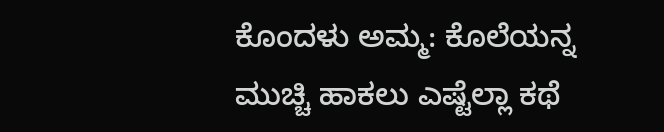ಕೊಂದಳು ಅಮ್ಮ: ಕೊಲೆಯನ್ನ ಮುಚ್ಚಿ ಹಾಕಲು ಎಷ್ಟೆಲ್ಲಾ ಕಥೆ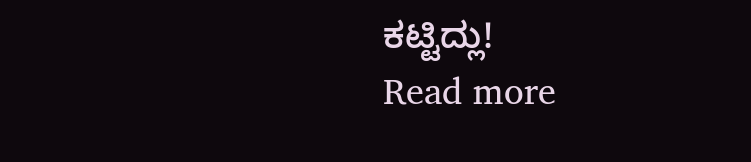ಕಟ್ಟಿದ್ಲು!
Read more